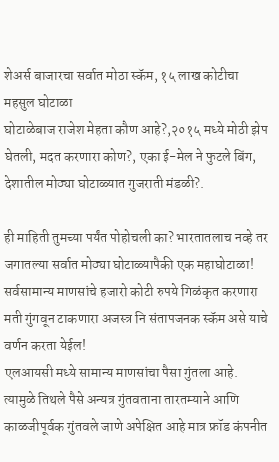शेअर्स बाजारचा सर्वात मोठा स्कॅम, १५ लाख कोटीचा महसुल घोटाळा
घोटाळेबाज राजेश मेहता कौण आहे?,२०१५ मध्ये मोठी झेप घेतली, मदत करणारा कोण?, एका ई-मेल ने फुटले बिंग, देशातील मोठ्या घोटाळ्यात गुजराती मंडळी?.

ही माहिती तुमच्या पर्यंत पोहोचली का? भारतातलाच नव्हे तर जगातल्या सर्वात मोठ्या घोटाळ्यापैकी एक महाघोटाळा! सर्वसामान्य माणसांचे हजारो कोटी रुपये गिळंकृत करणारा मती गुंगवून टाकणारा अजस्त्र नि संतापजनक स्कॅम असे याचे वर्णन करता येईल!
एलआयसी मध्ये सामान्य माणसांचा पैसा गुंतला आहे. त्यामुळे तिथले पैसे अन्यत्र गुंतवताना तारतम्याने आणि काळजीपूर्वक गुंतवले जाणे अपेक्षित आहे मात्र फ्रॉड कंपनीत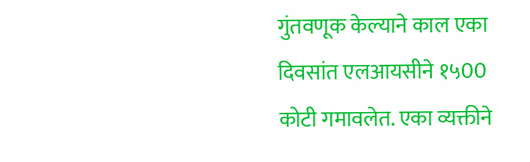गुंतवणूक केल्याने काल एका दिवसांत एलआयसीने १५00 कोटी गमावलेत. एका व्यक्तीने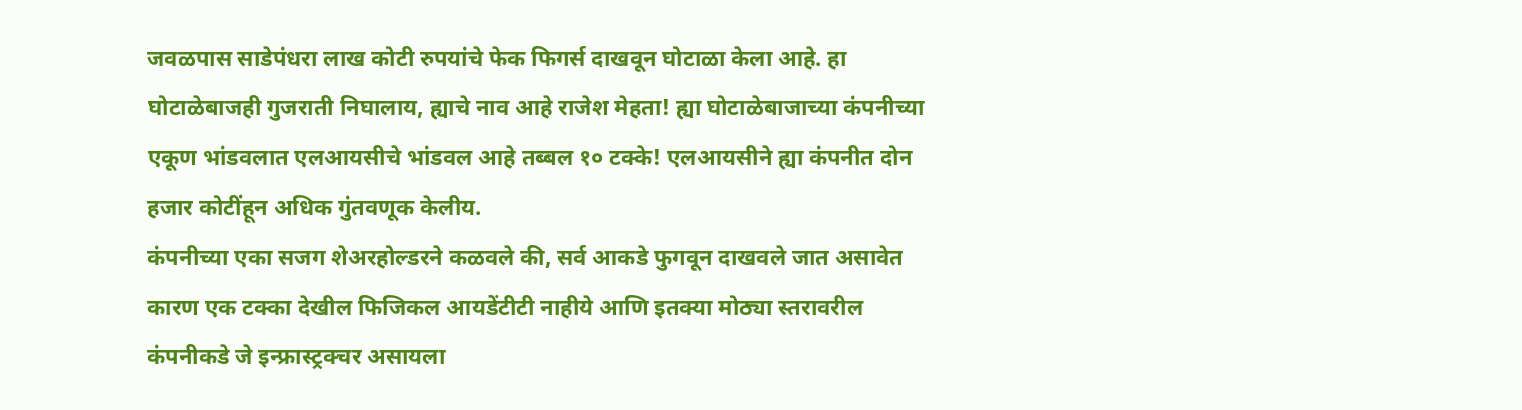जवळपास साडेपंधरा लाख कोटी रुपयांचे फेक फिगर्स दाखवून घोटाळा केला आहे. हा घोटाळेबाजही गुजराती निघालाय, ह्याचे नाव आहे राजेश मेहता! ह्या घोटाळेबाजाच्या कंपनीच्या एकूण भांडवलात एलआयसीचे भांडवल आहे तब्बल १० टक्के! एलआयसीने ह्या कंपनीत दोन हजार कोटींहून अधिक गुंतवणूक केलीय.
कंपनीच्या एका सजग शेअरहोल्डरने कळवले की, सर्व आकडे फुगवून दाखवले जात असावेत कारण एक टक्का देखील फिजिकल आयडेंटीटी नाहीये आणि इतक्या मोठ्या स्तरावरील कंपनीकडे जे इन्फ्रास्ट्रक्चर असायला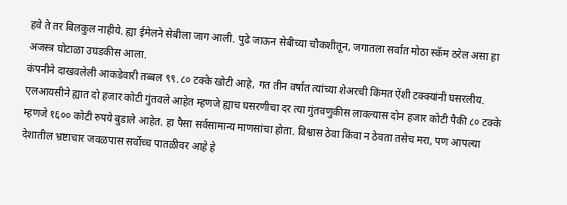हवे ते तर बिलकुल नाहीये. ह्या ईमेलने सेबीला जाग आली. पुढे जाऊन सेबीच्या चौकशीतून, जगातला सर्वात मोठा स्कॅम ठरेल असा हा अजस्त्र घोटाळा उघडकीस आला.
कंपनीने दाखवलेली आकडेवारी तब्बल ९९.८० टक्के खोटी आहे, गत तीन वर्षात त्यांच्या शेअरची किंमत ऐंशी टक्क्यांनी घसरलीय. एलआयसीने ह्यात दो हजार कोटी गुंतवले आहेत म्हणजे ह्याच घसरणीचा दर त्या गुंतवणुकीस लावल्यास दोन हजार कोटी पैकी ८० टक्के म्हणजे १६०० कोटी रुपये बुडाले आहेत. हा पैसा सर्वसामान्य माणसांचा होता. विश्वास ठेवा किंवा न ठेवता तसेच मरा, पण आपल्या देशातील भ्रष्टाचार जवळपास सर्वोच्च पातळीवर आहे हे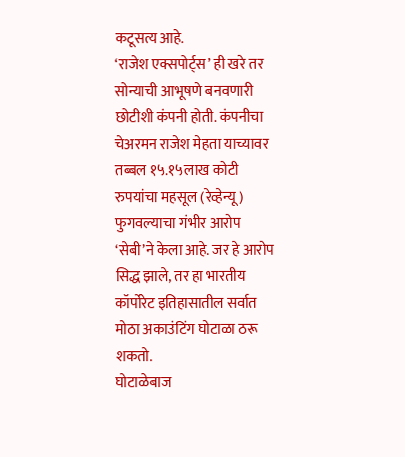कटूसत्य आहे.
‘राजेश एक्सपोर्ट्स’ ही खरे तर सोन्याची आभूषणे बनवणारी छोटीशी कंपनी होती. कंपनीचा चेअरमन राजेश मेहता याच्यावर तब्बल १५.१५लाख कोटी रुपयांचा महसूल (रेव्हेन्यू) फुगवल्याचा गंभीर आरोप ‘सेबी’ने केला आहे. जर हे आरोप सिद्ध झाले, तर हा भारतीय कॉर्पोरेट इतिहासातील सर्वात मोठा अकाउंटिंग घोटाळा ठरू शकतो.
घोटाळेबाज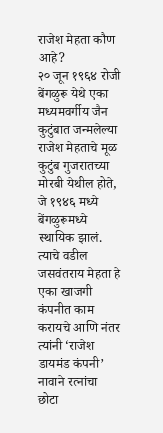राजेश मेहता कौण आहे?
२० जून १९६४ रोजी बेंगळुरू येथे एका मध्यमवर्गीय जैन कुटुंबात जन्मलेल्या राजेश मेहताचे मूळ कुटुंब गुजरातच्या मोरबी येथील होते, जे १९४६ मध्ये बेंगळुरूमध्ये स्थायिक झालं. त्याचे वडील जसवंतराय मेहता हे एका खाजगी कंपनीत काम करायचे आणि नंतर त्यांनी ‘राजेश डायमंड कंपनी’ नावाने रत्नांचा छोटा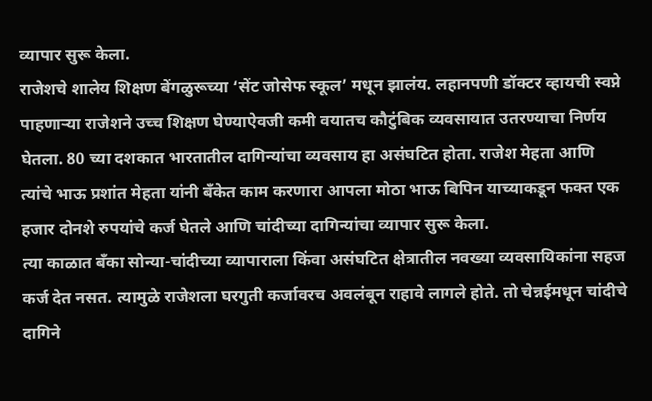व्यापार सुरू केला.
राजेशचे शालेय शिक्षण बेंगळुरूच्या ‘सेंट जोसेफ स्कूल’ मधून झालंय. लहानपणी डॉक्टर व्हायची स्वप्ने पाहणाऱ्या राजेशने उच्च शिक्षण घेण्याऐवजी कमी वयातच कौटुंबिक व्यवसायात उतरण्याचा निर्णय घेतला. 80 च्या दशकात भारतातील दागिन्यांचा व्यवसाय हा असंघटित होता. राजेश मेहता आणि त्यांचे भाऊ प्रशांत मेहता यांनी बँकेत काम करणारा आपला मोठा भाऊ बिपिन याच्याकडून फक्त एक हजार दोनशे रुपयांचे कर्ज घेतले आणि चांदीच्या दागिन्यांचा व्यापार सुरू केला.
त्या काळात बँका सोन्या-चांदीच्या व्यापाराला किंवा असंघटित क्षेत्रातील नवख्या व्यवसायिकांना सहज कर्ज देत नसत. त्यामुळे राजेशला घरगुती कर्जावरच अवलंबून राहावे लागले होते. तो चेन्नईमधून चांदीचे दागिने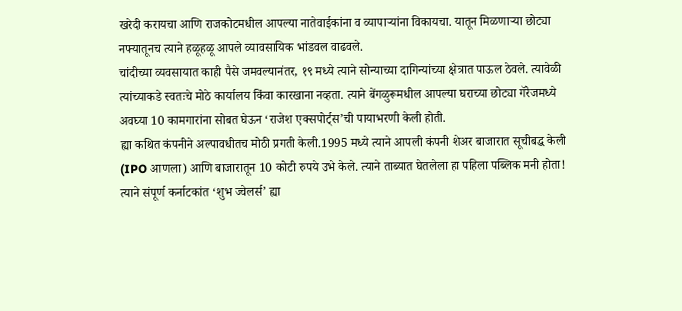खरेदी करायचा आणि राजकोटमधील आपल्या नातेवाईकांना व व्यापाऱ्यांना विकायचा. यातून मिळणाऱ्या छोट्या नफ्यातूनच त्याने हळूहळू आपले व्यावसायिक भांडवल वाढवले.
चांदीच्या व्यवसायात काही पैसे जमवल्यानंतर, १९ मध्ये त्याने सोन्याच्या दागिन्यांच्या क्षेत्रात पाऊल ठेवले. त्यावेळी त्यांच्याकडे स्वतःचे मोठे कार्यालय किंवा कारखाना नव्हता. त्याने बेंगळुरूमधील आपल्या घराच्या छोट्या गॅरेजमध्ये अवघ्या 10 कामगारांना सोबत घेऊन ‘राजेश एक्सपोर्ट्स’ची पायाभरणी केली होती.
ह्या कथित कंपनीने अल्पावधीतच मोठी प्रगती केली.1995 मध्ये त्याने आपली कंपनी शेअर बाजारात सूचीबद्ध केली (IPO आणला) आणि बाजारातून 10 कोटी रुपये उभे केले. त्याने ताब्यात घेतलेला हा पहिला पब्लिक मनी होता! त्याने संपूर्ण कर्नाटकांत ‘शुभ ज्वेलर्स’ ह्या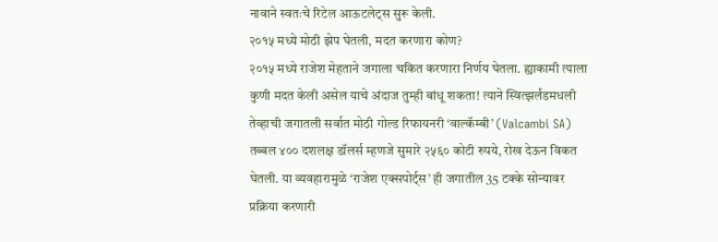नावाने स्वतःचे रिटेल आऊटलेट्स सुरू केली.
२०१५ मध्ये मोठी झेप घेतली, मदत करणारा कोण?
२०१५ मध्ये राजेश मेहताने जगाला चकित करणारा निर्णय घेतला. ह्याकामी त्याला कुणी मदत केली असेल याचे अंदाज तुम्ही बांधू शकता! त्याने स्वित्झर्लंडमधली तेव्हाची जगातली सर्वात मोठी गोल्ड रिफायनरी ‘वाल्कॅम्बी’ (Valcambi SA) तब्बल ४०० दशलक्ष डॉलर्स म्हणजे सुमारे २५६० कोटी रुपये, रोख देऊन विकत घेतली. या व्यवहारामुळे ‘राजेश एक्सपोर्ट्स’ ही जगातील 35 टक्के सोन्यावर प्रक्रिया करणारी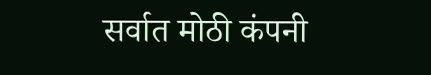सर्वात मोठी कंपनी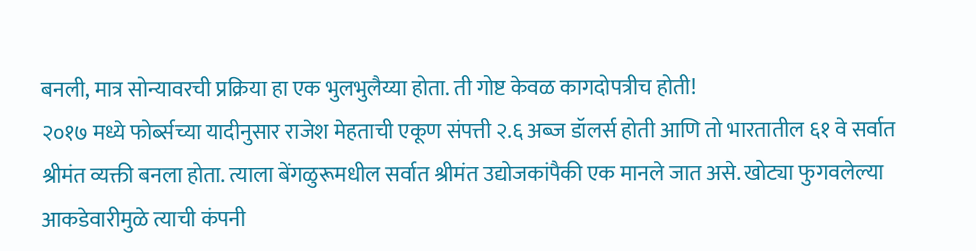बनली, मात्र सोन्यावरची प्रक्रिया हा एक भुलभुलैय्या होता. ती गोष्ट केवळ कागदोपत्रीच होती!
२०१७ मध्ये फोर्ब्सच्या यादीनुसार राजेश मेहताची एकूण संपत्ती २.६ अब्ज डॉलर्स होती आणि तो भारतातील ६१ वे सर्वात श्रीमंत व्यक्ती बनला होता. त्याला बेंगळुरूमधील सर्वात श्रीमंत उद्योजकांपैकी एक मानले जात असे. खोट्या फुगवलेल्या आकडेवारीमुळे त्याची कंपनी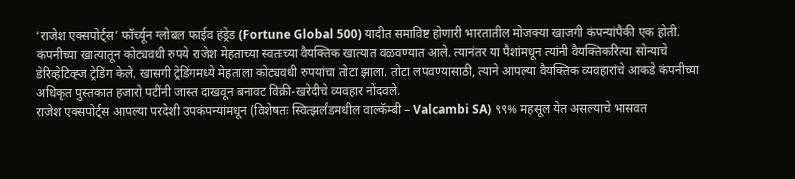‘राजेश एक्सपोर्ट्स’ फॉर्च्यून ग्लोबल फाईव हंड्रेड (Fortune Global 500) यादीत समाविष्ट होणारी भारतातील मोजक्या खाजगी कंपन्यांपैकी एक होती.
कंपनीच्या खात्यातून कोट्यवधी रुपये राजेश मेहताच्या स्वतःच्या वैयक्तिक खात्यात वळवण्यात आले. त्यानंतर या पैशांमधून त्यांनी वैयक्तिकरित्या सोन्याचे डेरिव्हेटिव्ह्ज ट्रेडिंग केले. खासगी ट्रेडिंगमध्ये मेहताला कोट्यवधी रुपयांचा तोटा झाला. तोटा लपवण्यासाठी, त्याने आपल्या वैयक्तिक व्यवहारांचे आकडे कंपनीच्या अधिकृत पुस्तकात हजारो पटींनी जास्त दाखवून बनावट विक्री-खरेदीचे व्यवहार नोंदवले.
राजेश एक्सपोर्ट्स आपल्या परदेशी उपकंपन्यांमधून (विशेषतः स्वित्झर्लंडमधील वाल्कॅम्बी – Valcambi SA) ९९% महसूल येत असल्याचे भासवत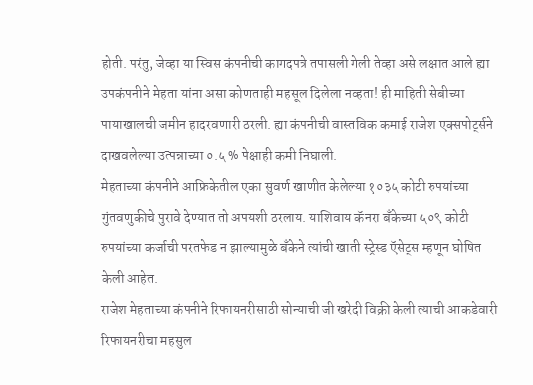होती. परंतु, जेव्हा या स्विस कंपनीची कागदपत्रे तपासली गेली तेव्हा असे लक्षात आले ह्या उपकंपनीने मेहता यांना असा कोणताही महसूल दिलेला नव्हता! ही माहिती सेबीच्या पायाखालची जमीन हादरवणारी ठरली. ह्या कंपनीची वास्तविक कमाई राजेश एक्सपोर्ट्सने दाखवलेल्या उत्पन्नाच्या ०.५ % पेक्षाही कमी निघाली.
मेहताच्या कंपनीने आफ्रिकेतील एका सुवर्ण खाणीत केलेल्या १०३५ कोटी रुपयांच्या गुंतवणुकीचे पुरावे देण्यात तो अपयशी ठरलाय. याशिवाय कॅनरा बँकेच्या ५०९ कोटी रुपयांच्या कर्जाची परतफेड न झाल्यामुळे बँकेने त्यांची खाती स्ट्रेस्ड ऍसेट्स म्हणून घोषित केली आहेत.
राजेश मेहताच्या कंपनीने रिफायनरीसाठी सोन्याची जी खरेदी विक्री केली त्याची आकडेवारी रिफायनरीचा महसुल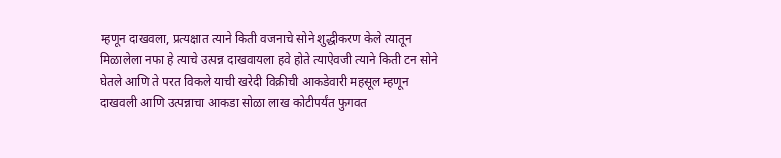म्हणून दाखवला, प्रत्यक्षात त्याने किती वजनाचे सोने शुद्धीकरण केले त्यातून मिळालेला नफा हे त्याचे उत्पन्न दाखवायला हवे होते त्याऐवजी त्याने किती टन सोने घेतले आणि ते परत विकले याची खरेदी विक्रीची आकडेवारी महसूल म्हणून दाखवली आणि उत्पन्नाचा आकडा सोळा लाख कोटीपर्यंत फुगवत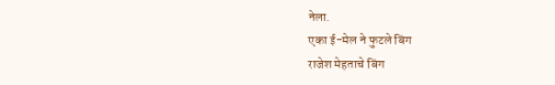नेला.
एका ई-मेल ने फुटले बिंग
राजेश मेहताचे बिंग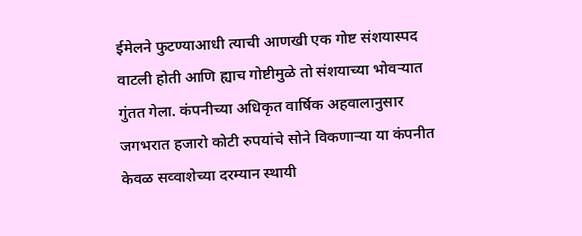ईमेलने फुटण्याआधी त्याची आणखी एक गोष्ट संशयास्पद वाटली होती आणि ह्याच गोष्टीमुळे तो संशयाच्या भोवऱ्यात गुंतत गेला. कंपनीच्या अधिकृत वार्षिक अहवालानुसार जगभरात हजारो कोटी रुपयांचे सोने विकणाऱ्या या कंपनीत केवळ सव्वाशेच्या दरम्यान स्थायी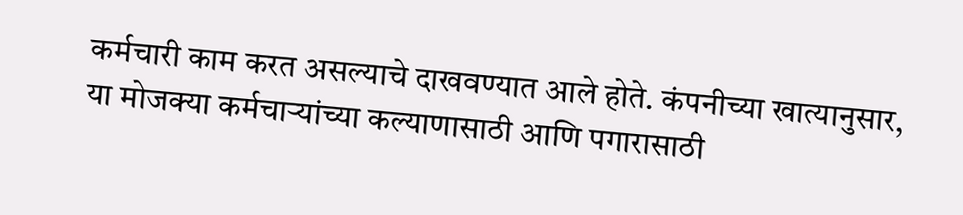कर्मचारी काम करत असल्याचे दाखवण्यात आले होते. कंपनीच्या खात्यानुसार, या मोजक्या कर्मचाऱ्यांच्या कल्याणासाठी आणि पगारासाठी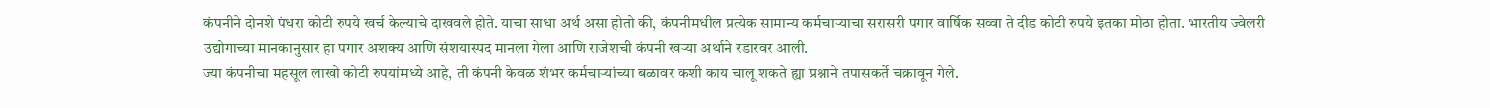कंपनीने दोनशे पंधरा कोटी रुपये खर्च केल्याचे दाखवले होते. याचा साधा अर्थ असा होतो की, कंपनीमधील प्रत्येक सामान्य कर्मचाऱ्याचा सरासरी पगार वार्षिक सव्वा ते दीड कोटी रुपये इतका मोठा होता. भारतीय ज्वेलरी उद्योगाच्या मानकानुसार हा पगार अशक्य आणि संशयास्पद मानला गेला आणि राजेशची कंपनी खऱ्या अर्थाने रडारवर आली.
ज्या कंपनीचा महसूल लाखो कोटी रुपयांमध्ये आहे, ती कंपनी केवळ शंभर कर्मचाऱ्यांच्या बळावर कशी काय चालू शकते ह्या प्रश्नाने तपासकर्ते चक्रावून गेले.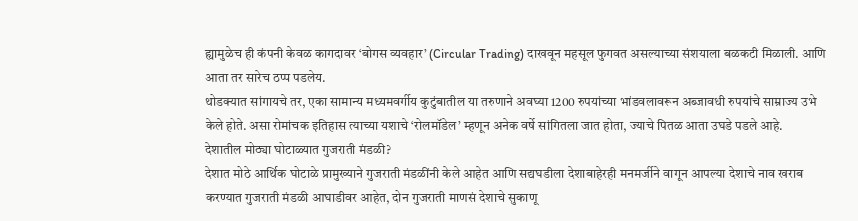ह्यामुळेच ही कंपनी केवळ कागदावर ‘बोगस व्यवहार’ (Circular Trading) दाखवून महसूल फुगवत असल्याच्या संशयाला बळकटी मिळाली. आणि आता तर सारेच ठप्प पडलेय.
थोडक्यात सांगायचे तर, एका सामान्य मध्यमवर्गीय कुटुंबातील या तरुणाने अवघ्या 1200 रुपयांच्या भांडवलावरून अब्जावधी रुपयांचे साम्राज्य उभे केले होते. असा रोमांचक इतिहास त्याच्या यशाचे ‘रोलमॉडेल’ म्हणून अनेक वर्षे सांगितला जात होता, ज्याचे पितळ आता उघडे पडले आहे.
देशातील मोठ्या घोटाळ्यात गुजराती मंडळी?
देशात मोठे आर्थिक घोटाळे प्रामुख्याने गुजराती मंडळींनी केले आहेत आणि सद्यघडीला देशाबाहेरही मनमर्जीने वागून आपल्या देशाचे नाव खराब करण्यात गुजराती मंडळी आघाडीवर आहेत, दोन गुजराती माणसं देशाचे सुकाणू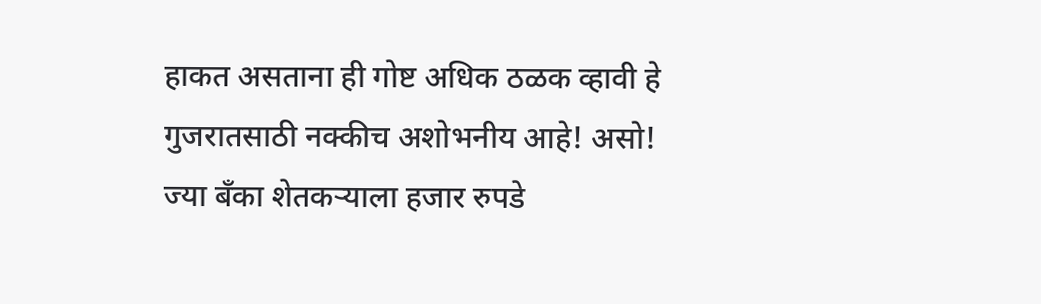हाकत असताना ही गोष्ट अधिक ठळक व्हावी हे गुजरातसाठी नक्कीच अशोभनीय आहे! असो!
ज्या बँका शेतकऱ्याला हजार रुपडे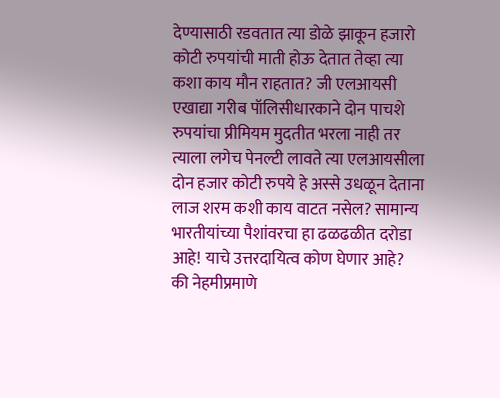देण्यासाठी रडवतात त्या डोळे झाकून हजारो कोटी रुपयांची माती होऊ देतात तेव्हा त्या कशा काय मौन राहतात? जी एलआयसी एखाद्या गरीब पॉलिसीधारकाने दोन पाचशे रुपयांचा प्रीमियम मुदतीत भरला नाही तर त्याला लगेच पेनल्टी लावते त्या एलआयसीला दोन हजार कोटी रुपये हे अस्से उधळून देताना लाज शरम कशी काय वाटत नसेल? सामान्य भारतीयांच्या पैशांवरचा हा ढळढळीत दरोडा आहे! याचे उत्तरदायित्व कोण घेणार आहे? की नेहमीप्रमाणे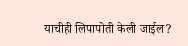याचीही लिपापोती केली जाईल?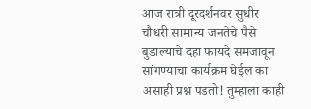आज रात्री दूरदर्शनवर सुधीर चौधरी सामान्य जनतेचे पैसे बुडाल्याचे दहा फायदे समजावून सांगण्याचा कार्यक्रम घेईल का असाही प्रश्न पडतो! तुम्हाला काही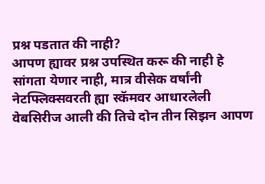प्रश्न पडतात की नाही?
आपण ह्यावर प्रश्न उपस्थित करू की नाही हे सांगता येणार नाही, मात्र वीसेक वर्षांनी नेटफ्लिक्सवरती ह्या स्कॅमवर आधारलेली वेबसिरीज आली की तिचे दोन तीन सिझन आपण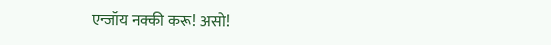एन्जॉय नक्की करू! असो!